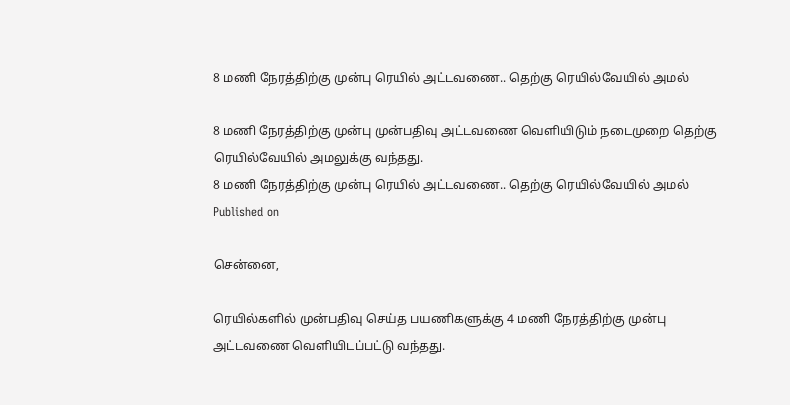8 மணி நேரத்திற்கு முன்பு ரெயில் அட்டவணை.. தெற்கு ரெயில்வேயில் அமல்

8 மணி நேரத்திற்கு முன்பு முன்பதிவு அட்டவணை வெளியிடும் நடைமுறை தெற்கு ரெயில்வேயில் அமலுக்கு வந்தது.
8 மணி நேரத்திற்கு முன்பு ரெயில் அட்டவணை.. தெற்கு ரெயில்வேயில் அமல்
Published on

சென்னை,

ரெயில்களில் முன்பதிவு செய்த பயணிகளுக்கு 4 மணி நேரத்திற்கு முன்பு அட்டவணை வெளியிடப்பட்டு வந்தது.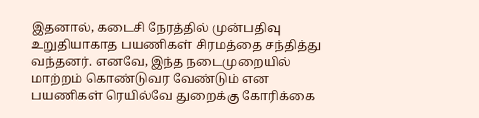இதனால், கடைசி நேரத்தில் முன்பதிவு உறுதியாகாத பயணிகள் சிரமத்தை சந்தித்து வந்தனர். எனவே, இந்த நடைமுறையில் மாற்றம் கொண்டுவர வேண்டும் என பயணிகள் ரெயில்வே துறைக்கு கோரிக்கை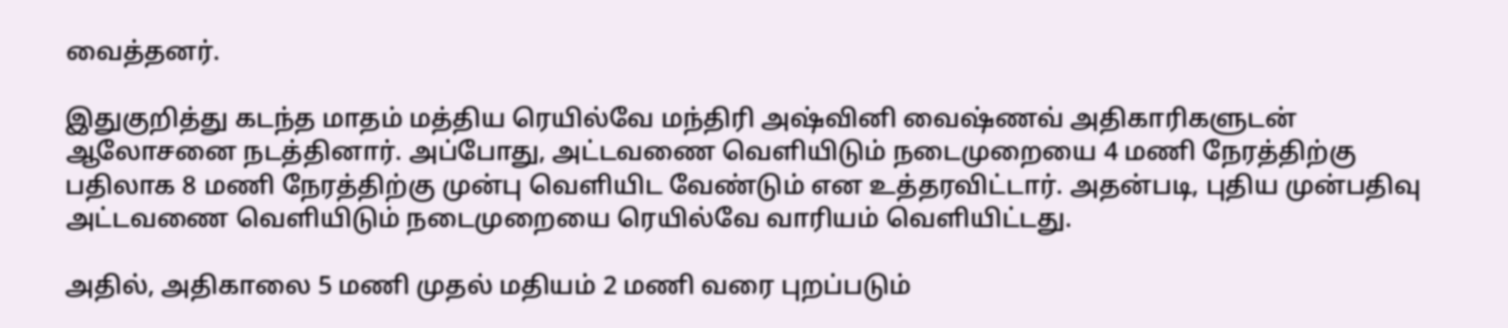வைத்தனர்.

இதுகுறித்து கடந்த மாதம் மத்திய ரெயில்வே மந்திரி அஷ்வினி வைஷ்ணவ் அதிகாரிகளுடன் ஆலோசனை நடத்தினார். அப்போது, அட்டவணை வெளியிடும் நடைமுறையை 4 மணி நேரத்திற்கு பதிலாக 8 மணி நேரத்திற்கு முன்பு வெளியிட வேண்டும் என உத்தரவிட்டார். அதன்படி, புதிய முன்பதிவு அட்டவணை வெளியிடும் நடைமுறையை ரெயில்வே வாரியம் வெளியிட்டது.

அதில், அதிகாலை 5 மணி முதல் மதியம் 2 மணி வரை புறப்படும்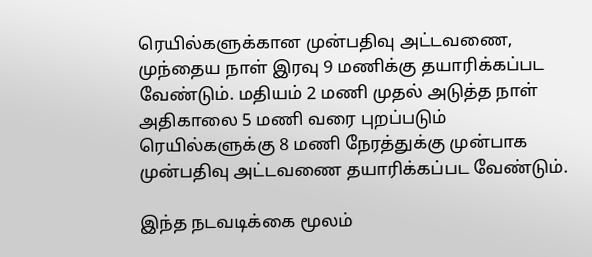ரெயில்களுக்கான முன்பதிவு அட்டவணை, முந்தைய நாள் இரவு 9 மணிக்கு தயாரிக்கப்பட வேண்டும். மதியம் 2 மணி முதல் அடுத்த நாள் அதிகாலை 5 மணி வரை புறப்படும் ரெயில்களுக்கு 8 மணி நேரத்துக்கு முன்பாக முன்பதிவு அட்டவணை தயாரிக்கப்பட வேண்டும்.

இந்த நடவடிக்கை மூலம்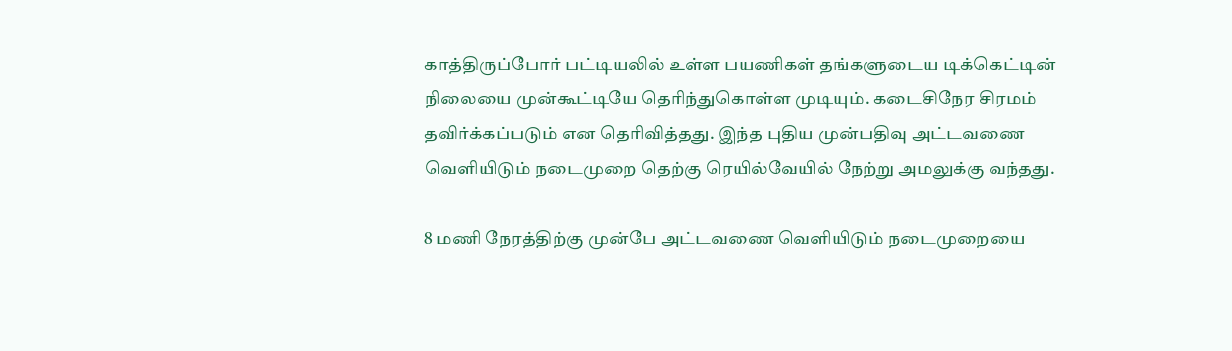காத்திருப்போர் பட்டியலில் உள்ள பயணிகள் தங்களுடைய டிக்கெட்டின் நிலையை முன்கூட்டியே தெரிந்துகொள்ள முடியும். கடைசிநேர சிரமம் தவிர்க்கப்படும் என தெரிவித்தது. இந்த புதிய முன்பதிவு அட்டவணை வெளியிடும் நடைமுறை தெற்கு ரெயில்வேயில் நேற்று அமலுக்கு வந்தது.

8 மணி நேரத்திற்கு முன்பே அட்டவணை வெளியிடும் நடைமுறையை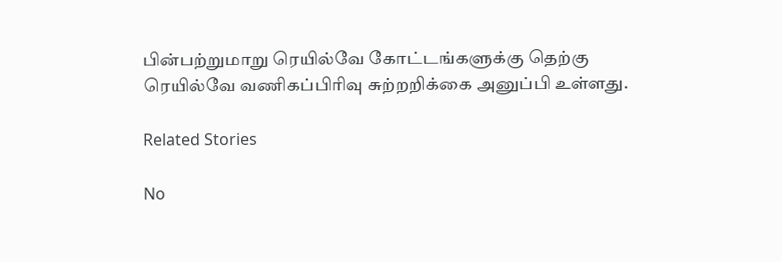பின்பற்றுமாறு ரெயில்வே கோட்டங்களுக்கு தெற்கு ரெயில்வே வணிகப்பிரிவு சுற்றறிக்கை அனுப்பி உள்ளது.

Related Stories

No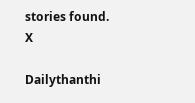stories found.
X

Dailythanthi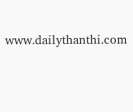www.dailythanthi.com